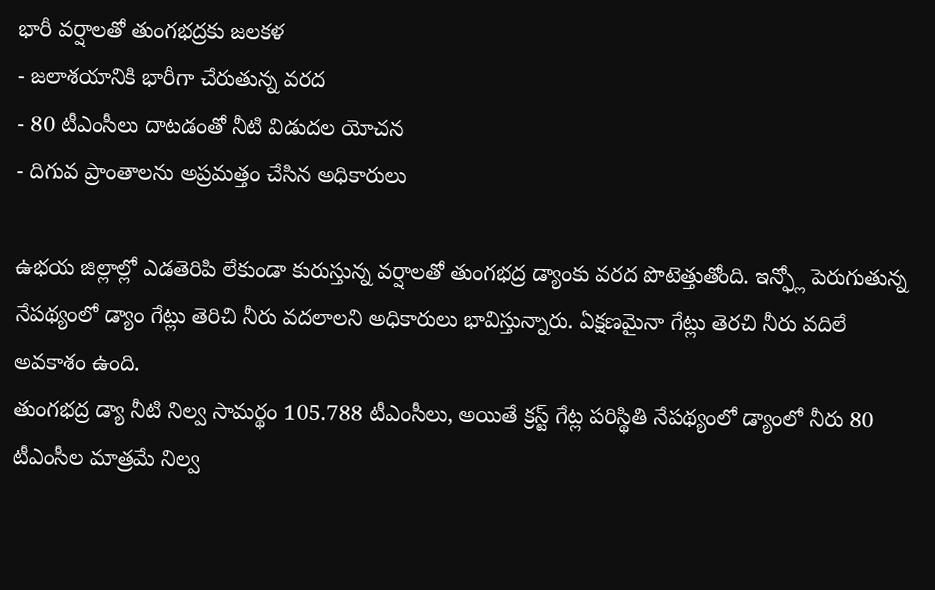భారీ వర్షాలతో తుంగభద్రకు జలకళ
- జలాశయానికి భారీగా చేరుతున్న వరద
- 80 టీఎంసీలు దాటడంతో నీటి విడుదల యోచన
- దిగువ ప్రాంతాలను అప్రమత్తం చేసిన అధికారులు

ఉభయ జిల్లాల్లో ఎడతెరిపి లేకుండా కురుస్తున్న వర్షాలతో తుంగభద్ర డ్యాంకు వరద పొటెత్తుతోంది. ఇన్ఫ్లో పెరుగుతున్న నేపథ్యంలో డ్యాం గేట్లు తెరిచి నీరు వదలాలని అధికారులు భావిస్తున్నారు. ఏక్షణమైనా గేట్లు తెరచి నీరు వదిలే అవకాశం ఉంది.
తుంగభద్ర డ్యా నీటి నిల్వ సామర్థం 105.788 టీఎంసీలు, అయితే క్రస్ట్ గేట్ల పరిస్థితి నేపథ్యంలో డ్యాంలో నీరు 80 టీఎంసీల మాత్రమే నిల్వ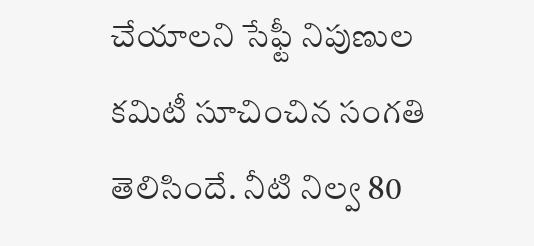చేయాలని సేఫ్టీ నిపుణుల కమిటీ సూచించిన సంగతి తెలిసిందే. నీటి నిల్వ 80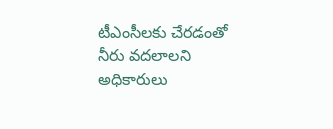టీఎంసీలకు చేరడంతో నీరు వదలాలని అధికారులు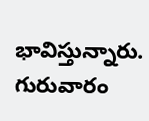భావిస్తున్నారు. గురువారం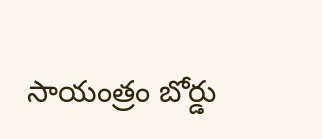సాయంత్రం బోర్డు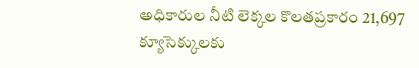అధికారుల నీటి లెక్కల కొలతప్రకారం 21,697 క్యూసెక్కులకు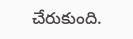చేరుకుంది.